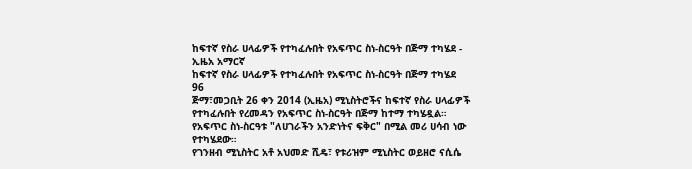ከፍተኛ የስራ ሀላፊዎች የተካፈሉበት የአፍጥር ስነ-ስርዓት በጅማ ተካሄደ - ኢዜአ አማርኛ
ከፍተኛ የስራ ሀላፊዎች የተካፈሉበት የአፍጥር ስነ-ስርዓት በጅማ ተካሄደ
96
ጅማ፣መጋቢት 26 ቀን 2014 (ኢዜአ) ሚኒስትሮችና ከፍተኛ የስራ ሀላፊዎች የተካፈሉበት የረመዳን የአፍጥር ስነ-ስርዓት በጅማ ከተማ ተካሄዷል።
የአፍጥር ስነ-ስርዓቱ "ለሀገራችን አንድነትና ፍቅር" በሚል መሪ ሀሳብ ነው የተካሄደው።
የገንዘብ ሚኒስትር አቶ አህመድ ሺዴ፣ የቱሪዝም ሚኒስትር ወይዘሮ ናሲሴ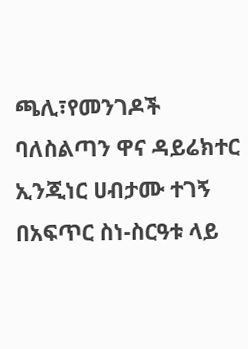ጫሊ፣የመንገዶች ባለስልጣን ዋና ዳይሬክተር ኢንጂነር ሀብታሙ ተገኝ በአፍጥር ስነ-ስርዓቱ ላይ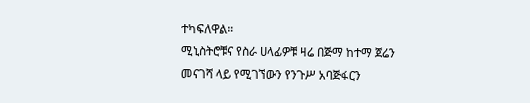ተካፍለዋል።
ሚኒስትሮቹና የስራ ሀላፊዎቹ ዛሬ በጅማ ከተማ ጀሬን መናገሻ ላይ የሚገኘውን የንጉሥ አባጅፋርን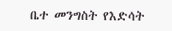ቤተ መንግስት የእድሳት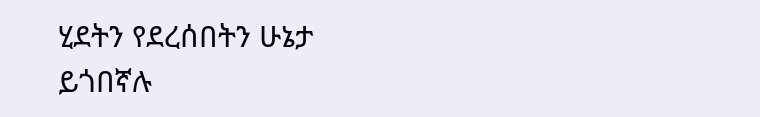ሂደትን የደረሰበትን ሁኔታ ይጎበኛሉ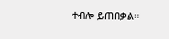ተብሎ ይጠበቃል።